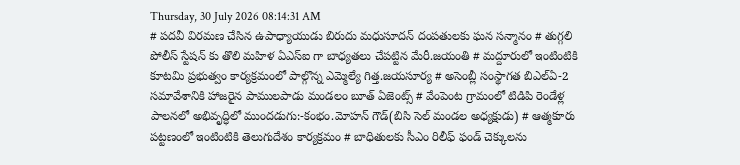Thursday, 30 July 2026 08:14:31 AM
# పదవీ విరమణ చేసిన ఉపాధ్యాయుడు బిరుదు మధుసూదన్ దంపతులకు ఘన సన్మానం # తుగ్గలి పోలీస్ స్టేషన్ కు తొలి మహిళ ఏఎస్ఐ గా బాధ్యతలు చేపట్టిన మేరీ.జయంతి # మద్దూరులో ఇంటింటికి కూటమి ప్రభుత్వం కార్యక్రమంలో పాల్గొన్న ఎమ్మెల్యే గిత్త.జయసూర్య # అసెంబ్లీ సంస్థాగత బిఎల్ఏ-2 సమావేశానికి హాజరైన పాములపాడు మండలం బూత్ ఏజెంట్స్ # వేంపెంట గ్రామంలో టిడిపి రెండేళ్ల పాలనలో అభివృద్ధిలో ముందడుగు:-కంభం.మోహన్ గౌడ్(బిసి సెల్ మండల అధ్యక్షుడు) # ఆత్మకూరు పట్టణంలో ఇంటింటికి తెలుగుదేశం కార్యక్రమం # బాధితులకు సీఎం రిలీఫ్ ఫండ్ చెక్కులను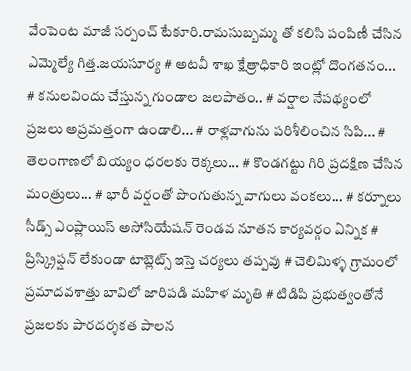వేంపెంట మాజీ సర్పంచ్ టేకూరి.రామసుబ్బమ్మ తో కలిసి పంపిణీ చేసిన ఎమ్మెల్యే గిత్త.జయసూర్య # అటవీ శాఖ క్షేత్రాధికారి ఇంట్లో దొంగతనం... # కనులవిందు చేస్తున్న గుండాల జలపాతం.. # వర్షాల నేపథ్యంలో ప్రజలు అప్రమత్తంగా ఉండాలి... # రాళ్లవాగును పరిశీలించిన సిపి... # తెలంగాణలో బియ్యం ధరలకు రెక్కలు... # కొండగట్టు గిరి ప్రదక్షిణ చేసిన మంత్రులు... # భారీ వర్షంతో పొంగుతున్న వాగులు వంకలు... # కర్నూలు సీడ్స్ ఎంప్లాయిస్ అసోసియేషన్ రెండవ నూతన కార్యవర్గం ఏన్నిక # ప్రిస్క్రిప్షన్ లేకుండా టాబ్లెట్స్ ఇస్తె చర్యలు తప్పవు # చెలిమిళ్ళ గ్రామంలో ప్రమాదవశాత్తు బావిలో జారిపడి మహిళ మృతి # టిడిపి ప్రభుత్వంతోనే ప్రజలకు పారదర్శకత పాలన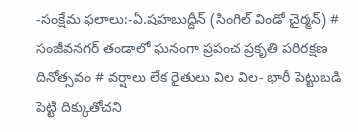-సంక్షేమ ఫలాలు:-ఏ.షహబుద్దీన్ (సింగిల్ విండో చైర్మన్) # సంజీవనగర్ తండాలో ఘనంగా ప్రపంచ ప్రకృతి పరిరక్షణ దినోత్సవం # వర్షాలు లేక రైతులు విల విల- భారీ పెట్టుబడి పెట్టి దిక్కుతోచని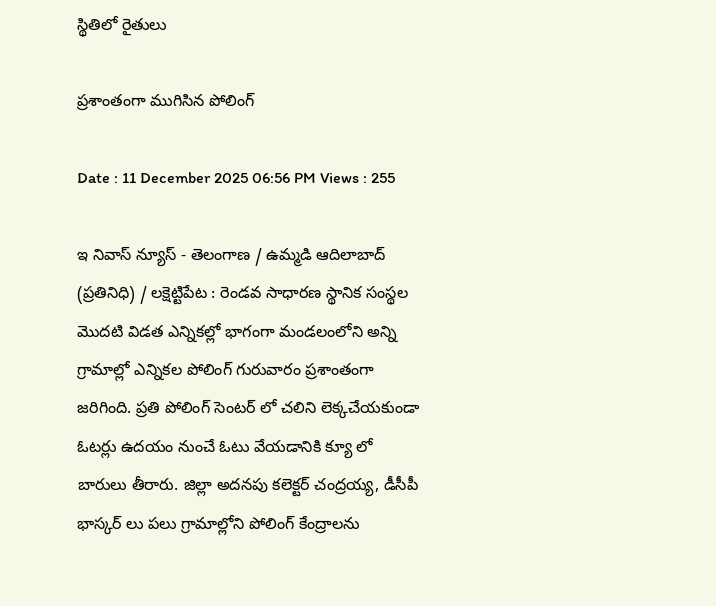స్థితిలో రైతులు

ప్రశాంతంగా ముగిసిన పోలింగ్

Date : 11 December 2025 06:56 PM Views : 255

ఇ నివాస్ న్యూస్ - తెలంగాణ / ఉమ్మడి ఆదిలాబాద్ (ప్రతినిధి) / లక్షెట్టిపేట : రెండవ సాధారణ స్థానిక సంస్థల మొదటి విడత ఎన్నికల్లో భాగంగా మండలంలోని అన్ని గ్రామాల్లో ఎన్నికల పోలింగ్ గురువారం ప్రశాంతంగా జరిగింది. ప్రతి పోలింగ్ సెంటర్ లో చలిని లెక్కచేయకుండా ఓటర్లు ఉదయం నుంచే ఓటు వేయడానికి క్యూ లో బారులు తీరారు. జిల్లా అదనపు కలెక్టర్ చంద్రయ్య, డీసీపీ భాస్కర్ లు పలు గ్రామాల్లోని పోలింగ్ కేంద్రాలను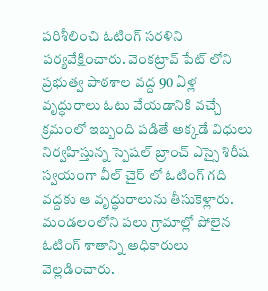పరిశీలించి ఓటింగ్ సరళిని పర్యవేక్షించారు. వెంకట్రావ్ పేట్ లోని ప్రభుత్వ పాఠశాల వద్ద 90 ఏళ్ల వృద్ధురాలు ఓటు వేయడానికి వచ్చే క్రమంలో ఇబ్బంది పడితే అక్కడే విధులు నిర్వహిస్తున్న స్పెషల్ బ్రాంచ్ ఎస్సై శిరీష స్వయంగా వీల్ చైర్ లో ఓటింగ్ గది వద్దకు ఆ వృద్ధురాలును తీసుకెళ్లారు. మండలంలోని పలు గ్రామాల్లో పోలైన ఓటింగ్ శాతాన్ని అధికారులు వెల్లడించారు.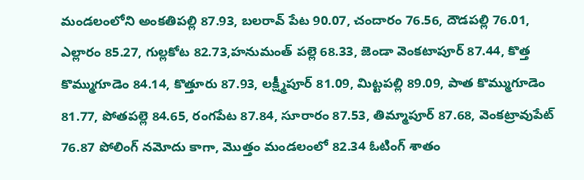మండలంలోని అంకతిపల్లి 87.93, బలరావ్ పేట 90.07, చందారం 76.56, దౌడపల్లి 76.01, ఎల్లారం 85.27, గుల్లకోట 82.73,హనుమంత్ పల్లె 68.33, జెండా వెంకటాపూర్ 87.44, కొత్త కొమ్ముగూడెం 84.14, కొత్తూరు 87.93, లక్ష్మీపూర్ 81.09, మిట్టపల్లి 89.09, పాత కొమ్ముగూడెం 81.77, పోతపల్లె 84.65, రంగపేట 87.84, సూరారం 87.53, తిమ్మాపూర్ 87.68, వెంకట్రావుపేట్ 76.87 పోలింగ్ నమోదు కాగా, మొత్తం మండలంలో 82.34 ఓటింగ్ శాతం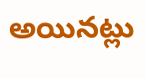అయినట్లు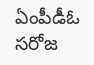ఏంపీడీఓ సరోజ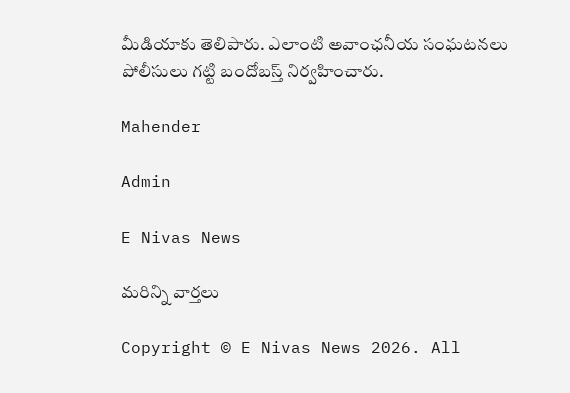మీడియాకు తెలిపారు. ఎలాంటి అవాంఛనీయ సంఘటనలు పోలీసులు గట్టి బందోబస్త్ నిర్వహించారు.

Mahender

Admin

E Nivas News

మరిన్ని వార్తలు

Copyright © E Nivas News 2026. All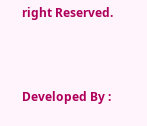right Reserved.



Developed By :